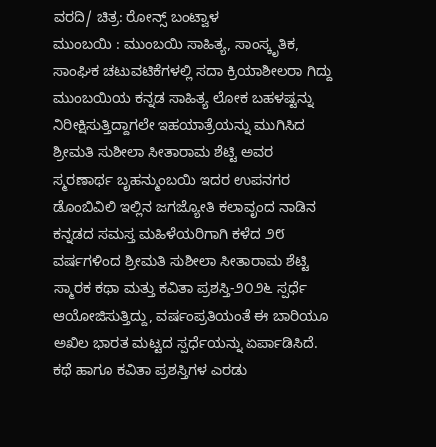ವರದಿ/ ಚಿತ್ರ: ರೋನ್ಸ್ ಬಂಟ್ವಾಳ
ಮುಂಬಯಿ : ಮುಂಬಯಿ ಸಾಹಿತ್ಯ, ಸಾಂಸ್ಕೃತಿಕ, ಸಾಂಘಿಕ ಚಟುವಟಿಕೆಗಳಲ್ಲಿ ಸದಾ ಕ್ರಿಯಾಶೀಲರಾ ಗಿದ್ದು ಮುಂಬಯಿಯ ಕನ್ನಡ ಸಾಹಿತ್ಯ ಲೋಕ ಬಹಳಷ್ಟನ್ನು ನಿರೀಕ್ಷಿಸುತ್ತಿದ್ದಾಗಲೇ ಇಹಯಾತ್ರೆಯನ್ನು ಮುಗಿಸಿದ ಶ್ರೀಮತಿ ಸುಶೀಲಾ ಸೀತಾರಾಮ ಶೆಟ್ಟಿ ಅವರ ಸ್ಮರಣಾರ್ಥ ಬೃಹನ್ಮುಂಬಯಿ ಇದರ ಉಪನಗರ ಡೊಂಬಿವಿಲಿ ಇಲ್ಲಿನ ಜಗಜ್ಯೋತಿ ಕಲಾವೃಂದ ನಾಡಿನ ಕನ್ನಡದ ಸಮಸ್ತ ಮಹಿಳೆಯರಿಗಾಗಿ ಕಳೆದ ೨೮ ವರ್ಷಗಳಿಂದ ಶ್ರೀಮತಿ ಸುಶೀಲಾ ಸೀತಾರಾಮ ಶೆಟ್ಟಿ ಸ್ಮಾರಕ ಕಥಾ ಮತ್ತು ಕವಿತಾ ಪ್ರಶಸ್ತಿ-೨೦೨೬ ಸ್ಪರ್ಧೆ ಆಯೋಜಿಸುತ್ತಿದ್ದು, ವರ್ಷಂಪ್ರತಿಯಂತೆ ಈ ಬಾರಿಯೂ ಅಖಿಲ ಭಾರತ ಮಟ್ಟದ ಸ್ಪರ್ಧೆಯನ್ನು ಏರ್ಪಾಡಿಸಿದೆ.
ಕಥೆ ಹಾಗೂ ಕವಿತಾ ಪ್ರಶಸ್ತಿಗಳ ಎರಡು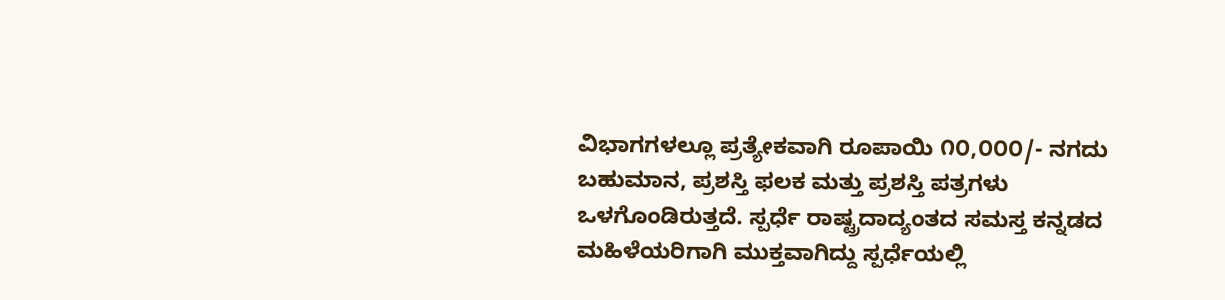ವಿಭಾಗಗಳಲ್ಲೂ ಪ್ರತ್ಯೇಕವಾಗಿ ರೂಪಾಯಿ ೧೦,೦೦೦/- ನಗದು ಬಹುಮಾನ, ಪ್ರಶಸ್ತಿ ಫಲಕ ಮತ್ತು ಪ್ರಶಸ್ತಿ ಪತ್ರಗಳು ಒಳಗೊಂಡಿರುತ್ತದೆ. ಸ್ಪರ್ಧೆ ರಾಷ್ಟ್ರದಾದ್ಯಂತದ ಸಮಸ್ತ ಕನ್ನಡದ ಮಹಿಳೆಯರಿಗಾಗಿ ಮುಕ್ತವಾಗಿದ್ದು ಸ್ಪರ್ಧೆಯಲ್ಲಿ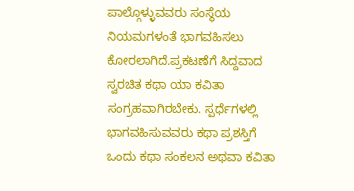ಪಾಲ್ಗೊಳ್ಳುವವರು ಸಂಸ್ಥೆಯ ನಿಯಮಗಳಂತೆ ಭಾಗವಹಿಸಲು ಕೋರಲಾಗಿದೆ.ಪ್ರಕಟಣೆಗೆ ಸಿದ್ದವಾದ ಸ್ವರಚಿತ ಕಥಾ ಯಾ ಕವಿತಾ ಸಂಗ್ರಹವಾಗಿರಬೇಕು. ಸ್ಪರ್ಧೆಗಳಲ್ಲಿ ಭಾಗವಹಿಸುವವರು ಕಥಾ ಪ್ರಶಸ್ತಿಗೆ ಒಂದು ಕಥಾ ಸಂಕಲನ ಅಥವಾ ಕವಿತಾ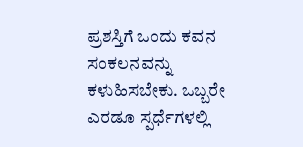ಪ್ರಶಸ್ತಿಗೆ ಒಂದು ಕವನ ಸಂಕಲನವನ್ನು ಕಳುಹಿಸಬೇಕು. ಒಬ್ಬರೇ ಎರಡೂ ಸ್ಪರ್ಧೆಗಳಲ್ಲಿ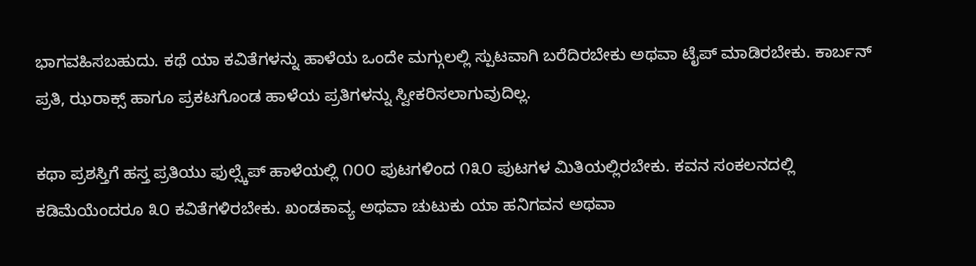ಭಾಗವಹಿಸಬಹುದು. ಕಥೆ ಯಾ ಕವಿತೆಗಳನ್ನು ಹಾಳೆಯ ಒಂದೇ ಮಗ್ಗುಲಲ್ಲಿ ಸ್ಪುಟವಾಗಿ ಬರೆದಿರಬೇಕು ಅಥವಾ ಟೈಪ್ ಮಾಡಿರಬೇಕು. ಕಾರ್ಬನ್ ಪ್ರತಿ, ಝರಾಕ್ಸ್ ಹಾಗೂ ಪ್ರಕಟಗೊಂಡ ಹಾಳೆಯ ಪ್ರತಿಗಳನ್ನು ಸ್ವೀಕರಿಸಲಾಗುವುದಿಲ್ಲ.

ಕಥಾ ಪ್ರಶಸ್ತಿಗೆ ಹಸ್ತ ಪ್ರತಿಯು ಫುಲ್ಸ್ಕೆಪ್ ಹಾಳೆಯಲ್ಲಿ ೧೦೦ ಪುಟಗಳಿಂದ ೧೩೦ ಪುಟಗಳ ಮಿತಿಯಲ್ಲಿರಬೇಕು. ಕವನ ಸಂಕಲನದಲ್ಲಿ ಕಡಿಮೆಯೆಂದರೂ ೩೦ ಕವಿತೆಗಳಿರಬೇಕು. ಖಂಡಕಾವ್ಯ ಅಥವಾ ಚುಟುಕು ಯಾ ಹನಿಗವನ ಅಥವಾ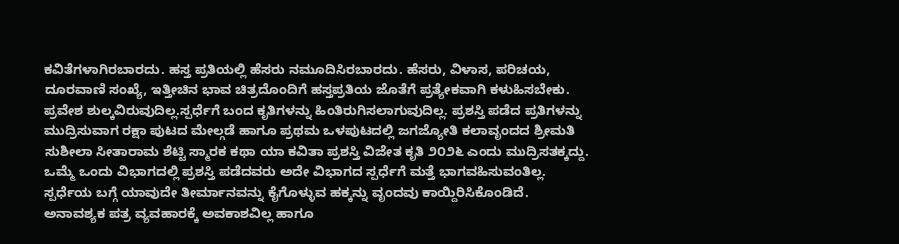ಕವಿತೆಗಳಾಗಿರಬಾರದು. ಹಸ್ತ ಪ್ರತಿಯಲ್ಲಿ ಹೆಸರು ನಮೂದಿಸಿರಬಾರದು. ಹೆಸರು, ವಿಳಾಸ, ಪರಿಚಯ, ದೂರವಾಣಿ ಸಂಖ್ಯೆ, ಇತ್ತೀಚಿನ ಭಾವ ಚಿತ್ರದೊಂದಿಗೆ ಹಸ್ತಪ್ರತಿಯ ಜೊತೆಗೆ ಪ್ರತ್ಯೇಕವಾಗಿ ಕಳುಹಿಸಬೇಕು.
ಪ್ರವೇಶ ಶುಲ್ಕವಿರುವುದಿಲ್ಲ.ಸ್ಪರ್ಧೆಗೆ ಬಂದ ಕೃತಿಗಳನ್ನು ಹಿಂತಿರುಗಿಸಲಾಗುವುದಿಲ್ಲ. ಪ್ರಶಸ್ತಿ ಪಡೆದ ಪ್ರತಿಗಳನ್ನು ಮುದ್ರಿಸುವಾಗ ರಕ್ಷಾ ಪುಟದ ಮೇಲ್ಗಡೆ ಹಾಗೂ ಪ್ರಥಮ ಒಳಪುಟದಲ್ಲಿ ಜಗಜ್ಯೋತಿ ಕಲಾವೃಂದದ ಶ್ರೀಮತಿ ಸುಶೀಲಾ ಸೀತಾರಾಮ ಶೆಟ್ಟಿ ಸ್ಮಾರಕ ಕಥಾ ಯಾ ಕವಿತಾ ಪ್ರಶಸ್ತಿ ವಿಜೇತ ಕೃತಿ ೨೦೨೬ ಎಂದು ಮುದ್ರಿಸತಕ್ಕದ್ದು. ಒಮ್ಮೆ ಒಂದು ವಿಭಾಗದಲ್ಲಿ ಪ್ರಶಸ್ತಿ ಪಡೆದವರು ಅದೇ ವಿಭಾಗದ ಸ್ಪರ್ಧೆಗೆ ಮತ್ತೆ ಭಾಗವಹಿಸುವಂತಿಲ್ಲ. ಸ್ಪರ್ಧೆಯ ಬಗ್ಗೆ ಯಾವುದೇ ತೀರ್ಮಾನವನ್ನು ಕೈಗೊಳ್ಳುವ ಹಕ್ಕನ್ನು ವೃಂದವು ಕಾಯ್ದಿರಿಸಿಕೊಂಡಿದೆ. ಅನಾವಶ್ಯಕ ಪತ್ರ ವ್ಯವಹಾರಕ್ಕೆ ಅವಕಾಶವಿಲ್ಲ ಹಾಗೂ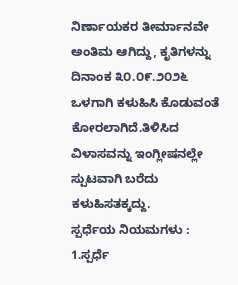ನಿರ್ಣಾಯಕರ ತೀರ್ಮಾನವೇ ಅಂತಿಮ ಆಗಿದ್ದು, ಕೃತಿಗಳನ್ನು ದಿನಾಂಕ ೩೦.೦೯.೨೦೨೬ ಒಳಗಾಗಿ ಕಳುಹಿಸಿ ಕೊಡುವಂತೆ ಕೋರಲಾಗಿದೆ.ತಿಳಿಸಿದ ವಿಳಾಸವನ್ನು ಇಂಗ್ಲೀಷನಲ್ಲೇ ಸ್ಪುಟವಾಗಿ ಬರೆದು ಕಳುಹಿಸತಕ್ಕದ್ದು.
ಸ್ಪರ್ಧೆಯ ನಿಯಮಗಳು :
1.ಸ್ಪರ್ಧೆ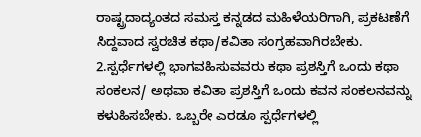ರಾಷ್ಟ್ರದಾದ್ಯಂತದ ಸಮಸ್ತ ಕನ್ನಡದ ಮಹಿಳೆಯರಿಗಾಗಿ, ಪ್ರಕಟಣೆಗೆ ಸಿದ್ದವಾದ ಸ್ವರಚಿತ ಕಥಾ/ಕವಿತಾ ಸಂಗ್ರಹವಾಗಿರಬೇಕು.
2.ಸ್ಪರ್ಧೆಗಳಲ್ಲಿ ಭಾಗವಹಿಸುವವರು ಕಥಾ ಪ್ರಶಸ್ತಿಗೆ ಒಂದು ಕಥಾ ಸಂಕಲನ/ ಅಥವಾ ಕವಿತಾ ಪ್ರಶಸ್ತಿಗೆ ಒಂದು ಕವನ ಸಂಕಲನವನ್ನು ಕಳುಹಿಸಬೇಕು. ಒಬ್ಬರೇ ಎರಡೂ ಸ್ಪರ್ಧೆಗಳಲ್ಲಿ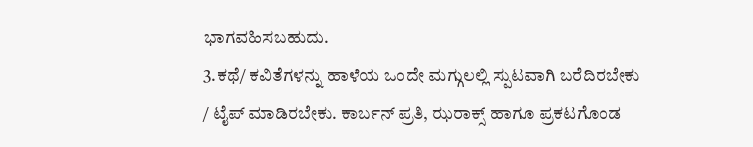ಭಾಗವಹಿಸಬಹುದು.
3.ಕಥೆ/ ಕವಿತೆಗಳನ್ನು ಹಾಳೆಯ ಒಂದೇ ಮಗ್ಗುಲಲ್ಲಿ ಸ್ಪುಟವಾಗಿ ಬರೆದಿರಬೇಕು / ಟೈಪ್ ಮಾಡಿರಬೇಕು. ಕಾರ್ಬನ್ ಪ್ರತಿ, ಝರಾಕ್ಸ್ ಹಾಗೂ ಪ್ರಕಟಗೊಂಡ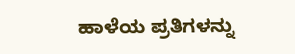ಹಾಳೆಯ ಪ್ರತಿಗಳನ್ನು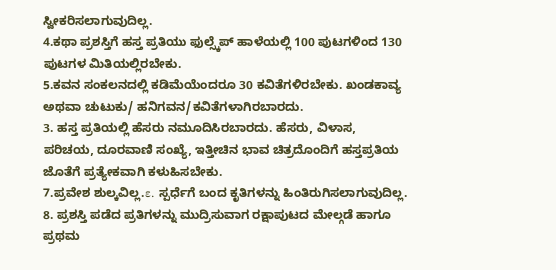ಸ್ವೀಕರಿಸಲಾಗುವುದಿಲ್ಲ.
4.ಕಥಾ ಪ್ರಶಸ್ತಿಗೆ ಹಸ್ತ ಪ್ರತಿಯು ಫುಲ್ಸ್ಕೆಪ್ ಹಾಳೆಯಲ್ಲಿ 100 ಪುಟಗಳಿಂದ 130 ಪುಟಗಳ ಮಿತಿಯಲ್ಲಿರಬೇಕು.
5.ಕವನ ಸಂಕಲನದಲ್ಲಿ ಕಡಿಮೆಯೆಂದರೂ 30 ಕವಿತೆಗಳಿರಬೇಕು. ಖಂಡಕಾವ್ಯ ಅಥವಾ ಚುಟುಕು/ ಹನಿಗವನ/ಕವಿತೆಗಳಾಗಿರಬಾರದು.
3. ಹಸ್ತ ಪ್ರತಿಯಲ್ಲಿ ಹೆಸರು ನಮೂದಿಸಿರಬಾರದು. ಹೆಸರು, ವಿಳಾಸ, ಪರಿಚಯ, ದೂರವಾಣಿ ಸಂಖ್ಯೆ, ಇತ್ತೀಚಿನ ಭಾವ ಚಿತ್ರದೊಂದಿಗೆ ಹಸ್ತಪ್ರತಿಯ ಜೊತೆಗೆ ಪ್ರತ್ಯೇಕವಾಗಿ ಕಳುಹಿಸಬೇಕು.
7.ಪ್ರವೇಶ ಶುಲ್ಕವಿಲ್ಲ.ε. ಸ್ಪರ್ಧೆಗೆ ಬಂದ ಕೃತಿಗಳನ್ನು ಹಿಂತಿರುಗಿಸಲಾಗುವುದಿಲ್ಲ.
8. ಪ್ರಶಸ್ತಿ ಪಡೆದ ಪ್ರತಿಗಳನ್ನು ಮುದ್ರಿಸುವಾಗ ರಕ್ಷಾಪುಟದ ಮೇಲ್ಗಡೆ ಹಾಗೂ ಪ್ರಥಮ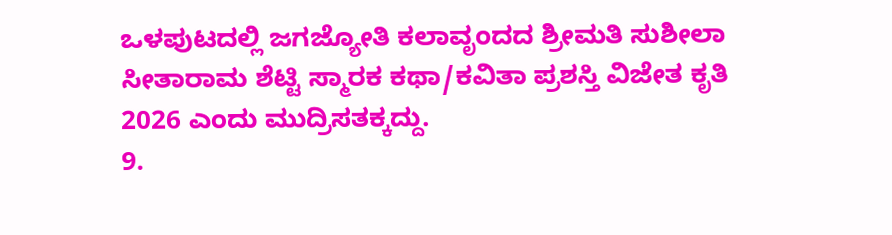ಒಳಪುಟದಲ್ಲಿ ಜಗಜ್ಯೋತಿ ಕಲಾವೃಂದದ ಶ್ರೀಮತಿ ಸುಶೀಲಾ ಸೀತಾರಾಮ ಶೆಟ್ಟಿ ಸ್ಮಾರಕ ಕಥಾ/ಕವಿತಾ ಪ್ರಶಸ್ತಿ ವಿಜೇತ ಕೃತಿ 2026 ಎಂದು ಮುದ್ರಿಸತಕ್ಕದ್ದು.
9.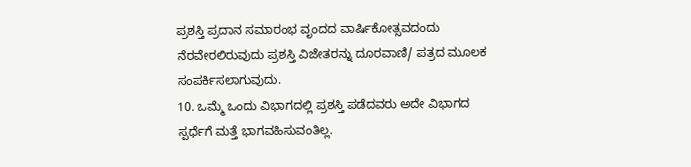ಪ್ರಶಸ್ತಿ ಪ್ರದಾನ ಸಮಾರಂಭ ವೃಂದದ ವಾರ್ಷಿಕೋತ್ಸವದಂದು ನೆರವೇರಲಿರುವುದು ಪ್ರಶಸ್ತಿ ವಿಜೇತರನ್ನು ದೂರವಾಣಿ/ ಪತ್ರದ ಮೂಲಕ ಸಂಪರ್ಕಿಸಲಾಗುವುದು.
10. ಒಮ್ಮೆ ಒಂದು ವಿಭಾಗದಲ್ಲಿ ಪ್ರಶಸ್ತಿ ಪಡೆದವರು ಅದೇ ವಿಭಾಗದ ಸ್ಪರ್ಧೆಗೆ ಮತ್ತೆ ಭಾಗವಹಿಸುವಂತಿಲ್ಲ.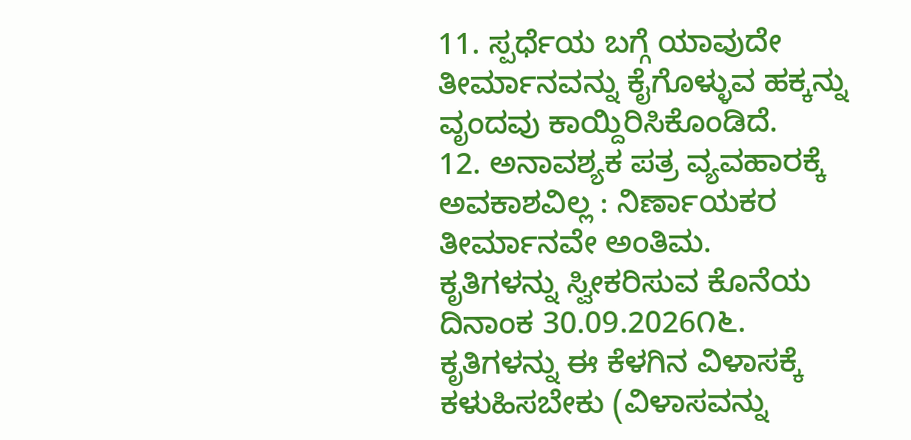11. ಸ್ಪರ್ಧೆಯ ಬಗ್ಗೆ ಯಾವುದೇ ತೀರ್ಮಾನವನ್ನು ಕೈಗೊಳ್ಳುವ ಹಕ್ಕನ್ನು ವೃಂದವು ಕಾಯ್ದಿರಿಸಿಕೊಂಡಿದೆ.
12. ಅನಾವಶ್ಯಕ ಪತ್ರ ವ್ಯವಹಾರಕ್ಕೆ ಅವಕಾಶವಿಲ್ಲ : ನಿರ್ಣಾಯಕರ ತೀರ್ಮಾನವೇ ಅಂತಿಮ.
ಕೃತಿಗಳನ್ನು ಸ್ವೀಕರಿಸುವ ಕೊನೆಯ ದಿನಾಂಕ 30.09.2026೧೬. ಕೃತಿಗಳನ್ನು ಈ ಕೆಳಗಿನ ವಿಳಾಸಕ್ಕೆ ಕಳುಹಿಸಬೇಕು (ವಿಳಾಸವನ್ನು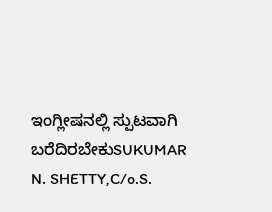ಇಂಗ್ಲೀಷನಲ್ಲಿ ಸ್ಪುಟವಾಗಿ ಬರೆದಿರಬೇಕುSUKUMAR
N. SHETTY,C/o.S.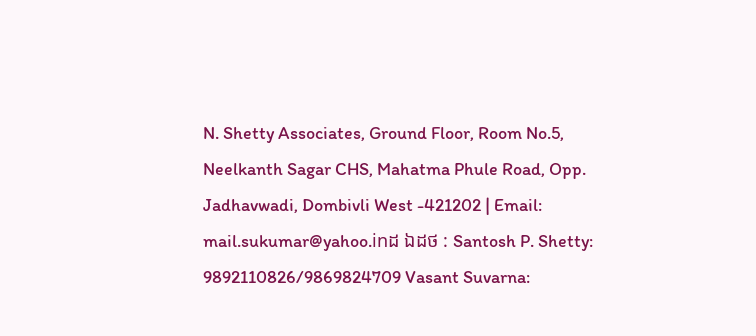N. Shetty Associates, Ground Floor, Room No.5, Neelkanth Sagar CHS, Mahatma Phule Road, Opp. Jadhavwadi, Dombivli West -421202 | Email: mail.sukumar@yahoo.inដ ឯដថ : Santosh P. Shetty: 9892110826/9869824709 Vasant Suvarna: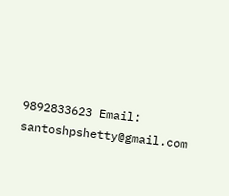9892833623 Email: santoshpshetty@gmail.com